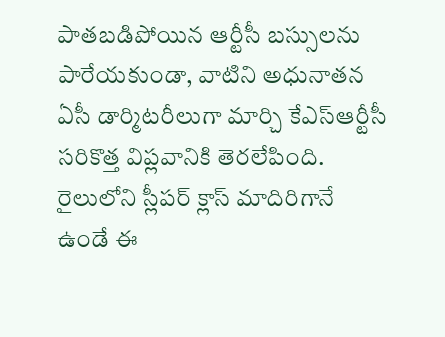పాతబడిపోయిన ఆర్టీసీ బస్సులను పారేయకుండా, వాటిని అధునాతన ఏసీ డార్మిటరీలుగా మార్చి కేఎస్ఆర్టీసీ సరికొత్త విప్లవానికి తెరలేపింది. రైలులోని స్లీపర్ క్లాస్ మాదిరిగానే ఉండే ఈ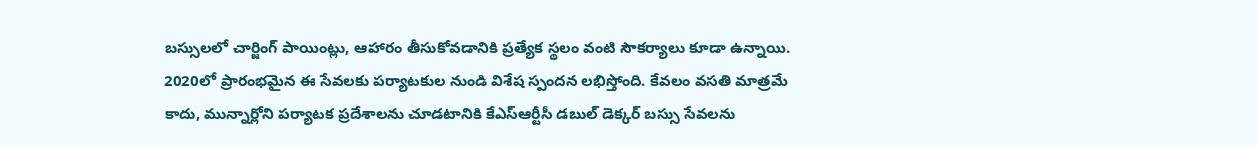బస్సులలో చార్జింగ్ పాయింట్లు, ఆహారం తీసుకోవడానికి ప్రత్యేక స్థలం వంటి సౌకర్యాలు కూడా ఉన్నాయి. 2020లో ప్రారంభమైన ఈ సేవలకు పర్యాటకుల నుండి విశేష స్పందన లభిస్తోంది. కేవలం వసతి మాత్రమే కాదు, మున్నార్లోని పర్యాటక ప్రదేశాలను చూడటానికి కేఎస్ఆర్టీసీ డబుల్ డెక్కర్ బస్సు సేవలను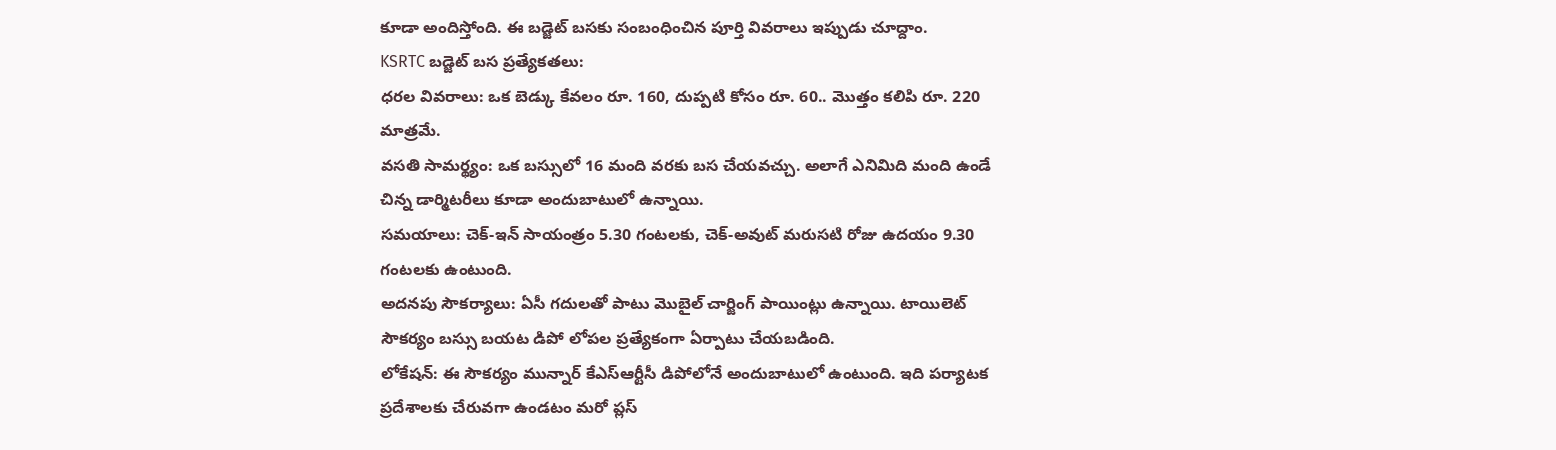కూడా అందిస్తోంది. ఈ బడ్జెట్ బసకు సంబంధించిన పూర్తి వివరాలు ఇప్పుడు చూద్దాం.
KSRTC బడ్జెట్ బస ప్రత్యేకతలు:
ధరల వివరాలు: ఒక బెడ్కు కేవలం రూ. 160, దుప్పటి కోసం రూ. 60.. మొత్తం కలిపి రూ. 220 మాత్రమే.
వసతి సామర్థ్యం: ఒక బస్సులో 16 మంది వరకు బస చేయవచ్చు. అలాగే ఎనిమిది మంది ఉండే చిన్న డార్మిటరీలు కూడా అందుబాటులో ఉన్నాయి.
సమయాలు: చెక్-ఇన్ సాయంత్రం 5.30 గంటలకు, చెక్-అవుట్ మరుసటి రోజు ఉదయం 9.30 గంటలకు ఉంటుంది.
అదనపు సౌకర్యాలు: ఏసీ గదులతో పాటు మొబైల్ చార్జింగ్ పాయింట్లు ఉన్నాయి. టాయిలెట్ సౌకర్యం బస్సు బయట డిపో లోపల ప్రత్యేకంగా ఏర్పాటు చేయబడింది.
లోకేషన్: ఈ సౌకర్యం మున్నార్ కేఎస్ఆర్టీసీ డిపోలోనే అందుబాటులో ఉంటుంది. ఇది పర్యాటక ప్రదేశాలకు చేరువగా ఉండటం మరో ప్లస్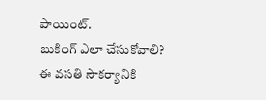పాయింట్.
బుకింగ్ ఎలా చేసుకోవాలి?
ఈ వసతి సౌకర్యానికి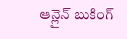ఆన్లైన్ బుకింగ్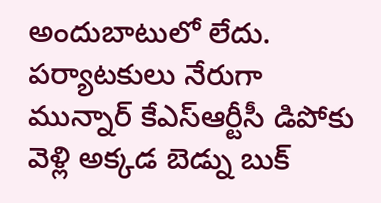అందుబాటులో లేదు. పర్యాటకులు నేరుగా మున్నార్ కేఎస్ఆర్టీసీ డిపోకు వెళ్లి అక్కడ బెడ్ను బుక్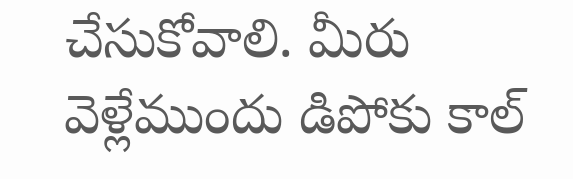చేసుకోవాలి. మీరు వెళ్లేముందు డిపోకు కాల్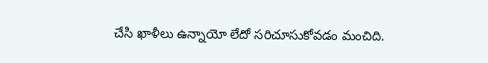చేసి ఖాళీలు ఉన్నాయో లేదో సరిచూసుకోవడం మంచిది.